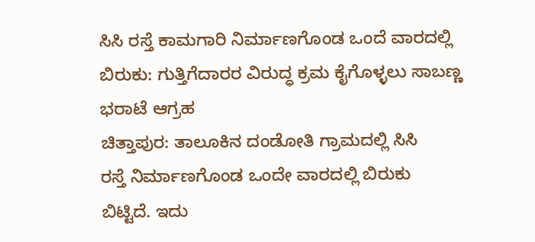ಸಿಸಿ ರಸ್ತೆ ಕಾಮಗಾರಿ ನಿರ್ಮಾಣಗೊಂಡ ಒಂದೆ ವಾರದಲ್ಲಿ ಬಿರುಕು: ಗುತ್ತಿಗೆದಾರರ ವಿರುದ್ಧ ಕ್ರಮ ಕೈಗೊಳ್ಳಲು ಸಾಬಣ್ಣ ಭರಾಟೆ ಆಗ್ರಹ
ಚಿತ್ತಾಪುರ: ತಾಲೂಕಿನ ದಂಡೋತಿ ಗ್ರಾಮದಲ್ಲಿ ಸಿಸಿ
ರಸ್ತೆ ನಿರ್ಮಾಣಗೊಂಡ ಒಂದೇ ವಾರದಲ್ಲಿ ಬಿರುಕು
ಬಿಟ್ಟಿದೆ. ಇದು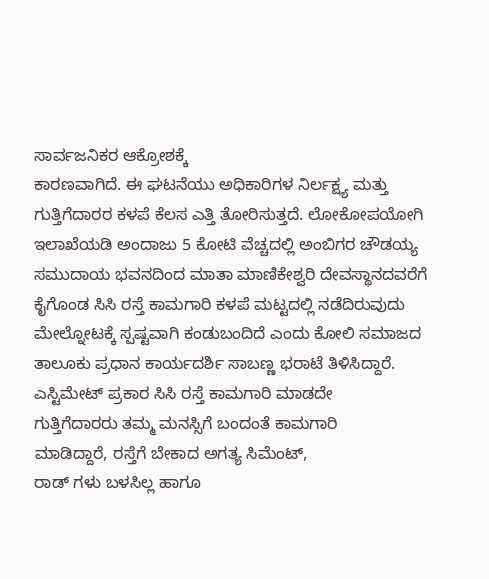ಸಾರ್ವಜನಿಕರ ಆಕ್ರೋಶಕ್ಕೆ
ಕಾರಣವಾಗಿದೆ. ಈ ಘಟನೆಯು ಅಧಿಕಾರಿಗಳ ನಿರ್ಲಕ್ಷ್ಯ ಮತ್ತು ಗುತ್ತಿಗೆದಾರರ ಕಳಪೆ ಕೆಲಸ ಎತ್ತಿ ತೋರಿಸುತ್ತದೆ. ಲೋಕೋಪಯೋಗಿ ಇಲಾಖೆಯಡಿ ಅಂದಾಜು 5 ಕೋಟಿ ವೆಚ್ಚದಲ್ಲಿ ಅಂಬಿಗರ ಚೌಡಯ್ಯ ಸಮುದಾಯ ಭವನದಿಂದ ಮಾತಾ ಮಾಣಿಕೇಶ್ವರಿ ದೇವಸ್ಥಾನದವರೆಗೆ ಕೈಗೊಂಡ ಸಿಸಿ ರಸ್ತೆ ಕಾಮಗಾರಿ ಕಳಪೆ ಮಟ್ಟದಲ್ಲಿ ನಡೆದಿರುವುದು ಮೇಲ್ನೋಟಕ್ಕೆ ಸ್ಪಷ್ಟವಾಗಿ ಕಂಡುಬಂದಿದೆ ಎಂದು ಕೋಲಿ ಸಮಾಜದ ತಾಲೂಕು ಪ್ರಧಾನ ಕಾರ್ಯದರ್ಶಿ ಸಾಬಣ್ಣ ಭರಾಟೆ ತಿಳಿಸಿದ್ದಾರೆ.
ಎಸ್ಟಿಮೇಟ್ ಪ್ರಕಾರ ಸಿಸಿ ರಸ್ತೆ ಕಾಮಗಾರಿ ಮಾಡದೇ
ಗುತ್ತಿಗೆದಾರರು ತಮ್ಮ ಮನಸ್ಸಿಗೆ ಬಂದಂತೆ ಕಾಮಗಾರಿ
ಮಾಡಿದ್ದಾರೆ, ರಸ್ತೆಗೆ ಬೇಕಾದ ಅಗತ್ಯ ಸಿಮೆಂಟ್,
ರಾಡ್ ಗಳು ಬಳಸಿಲ್ಲ ಹಾಗೂ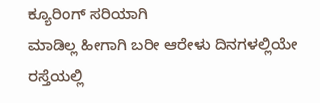ಕ್ಯೂರಿಂಗ್ ಸರಿಯಾಗಿ
ಮಾಡಿಲ್ಲ ಹೀಗಾಗಿ ಬರೀ ಆರೇಳು ದಿನಗಳಲ್ಲಿಯೇ
ರಸ್ತೆಯಲ್ಲಿ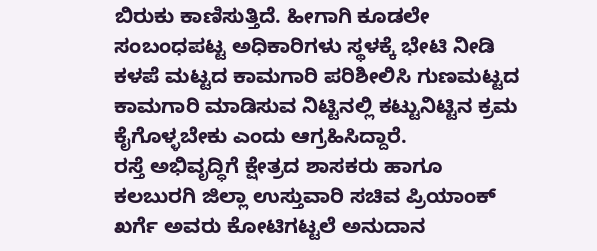ಬಿರುಕು ಕಾಣಿಸುತ್ತಿದೆ. ಹೀಗಾಗಿ ಕೂಡಲೇ
ಸಂಬಂಧಪಟ್ಟ ಅಧಿಕಾರಿಗಳು ಸ್ಥಳಕ್ಕೆ ಭೇಟಿ ನೀಡಿ
ಕಳಪೆ ಮಟ್ಟದ ಕಾಮಗಾರಿ ಪರಿಶೀಲಿಸಿ ಗುಣಮಟ್ಟದ
ಕಾಮಗಾರಿ ಮಾಡಿಸುವ ನಿಟ್ಟಿನಲ್ಲಿ ಕಟ್ಟುನಿಟ್ಟಿನ ಕ್ರಮ
ಕೈಗೊಳ್ಳಬೇಕು ಎಂದು ಆಗ್ರಹಿಸಿದ್ದಾರೆ.
ರಸ್ತೆ ಅಭಿವೃದ್ಧಿಗೆ ಕ್ಷೇತ್ರದ ಶಾಸಕರು ಹಾಗೂ
ಕಲಬುರಗಿ ಜಿಲ್ಲಾ ಉಸ್ತುವಾರಿ ಸಚಿವ ಪ್ರಿಯಾಂಕ್
ಖರ್ಗೆ ಅವರು ಕೋಟಿಗಟ್ಟಲೆ ಅನುದಾನ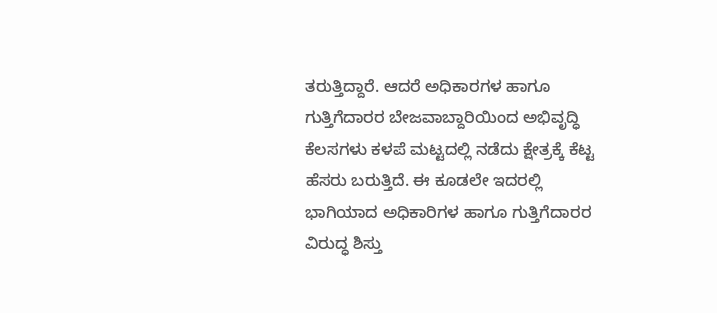ತರುತ್ತಿದ್ದಾರೆ. ಆದರೆ ಅಧಿಕಾರಗಳ ಹಾಗೂ
ಗುತ್ತಿಗೆದಾರರ ಬೇಜವಾಬ್ದಾರಿಯಿಂದ ಅಭಿವೃದ್ಧಿ
ಕೆಲಸಗಳು ಕಳಪೆ ಮಟ್ಟದಲ್ಲಿ ನಡೆದು ಕ್ಷೇತ್ರಕ್ಕೆ ಕೆಟ್ಟ
ಹೆಸರು ಬರುತ್ತಿದೆ. ಈ ಕೂಡಲೇ ಇದರಲ್ಲಿ
ಭಾಗಿಯಾದ ಅಧಿಕಾರಿಗಳ ಹಾಗೂ ಗುತ್ತಿಗೆದಾರರ
ವಿರುದ್ಧ ಶಿಸ್ತು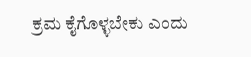ಕ್ರಮ ಕೈಗೊಳ್ಳಬೇಕು ಎಂದು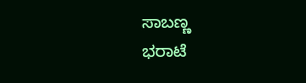ಸಾಬಣ್ಣ
ಭರಾಟೆ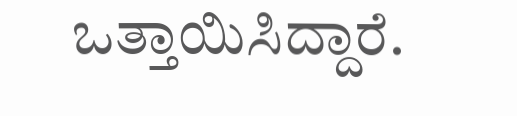ಒತ್ತಾಯಿಸಿದ್ದಾರೆ.